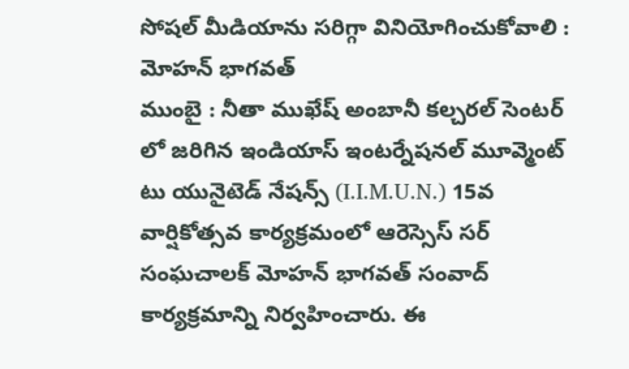సోషల్ మీడియాను సరిగ్గా వినియోగించుకోవాలి : మోహన్ భాగవత్
ముంబై : నీతా ముఖేష్ అంబానీ కల్చరల్ సెంటర్ లో జరిగిన ఇండియాస్ ఇంటర్నేషనల్ మూవ్మెంట్ టు యునైటెడ్ నేషన్స్ (I.I.M.U.N.) 15వ వార్షికోత్సవ కార్యక్రమంలో ఆరెస్సెస్ సర్ సంఘచాలక్ మోహన్ భాగవత్ సంవాద్ కార్యక్రమాన్ని నిర్వహించారు. ఈ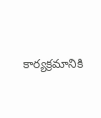కార్యక్రమానికి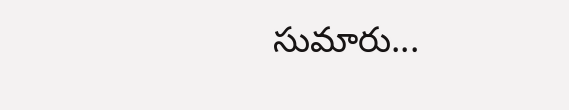సుమారు...